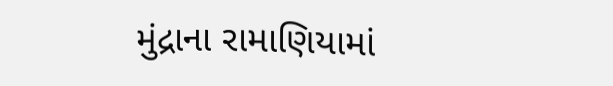મુંદ્રાના રામાણિયામાં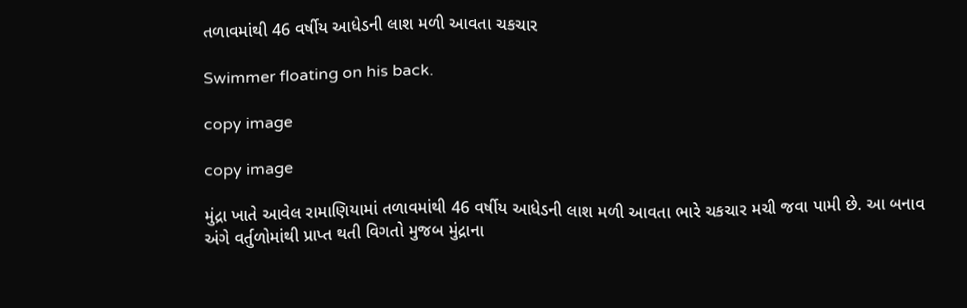તળાવમાંથી 46 વર્ષીય આધેડની લાશ મળી આવતા ચકચાર

Swimmer floating on his back.

copy image

copy image

મુંદ્રા ખાતે આવેલ રામાણિયામાં તળાવમાંથી 46 વર્ષીય આધેડની લાશ મળી આવતા ભારે ચકચાર મચી જવા પામી છે. આ બનાવ અંગે વર્તુળોમાંથી પ્રાપ્ત થતી વિગતો મુજબ મુંદ્રાના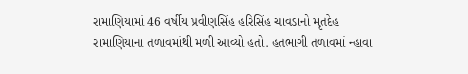રામાણિયામાં 46 વર્ષીય પ્રવીણસિંહ હરિસિંહ ચાવડાનો મૃતદેહ રામાણિયાના તળાવમાંથી મળી આવ્યો હતો. હતભાગી તળાવમાં ન્હાવા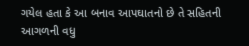ગયેલ હતા કે આ બનાવ આપઘાતનો છે તે સહિતની આગળની વધુ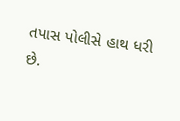તપાસ પોલીસે હાથ ધરી છે.